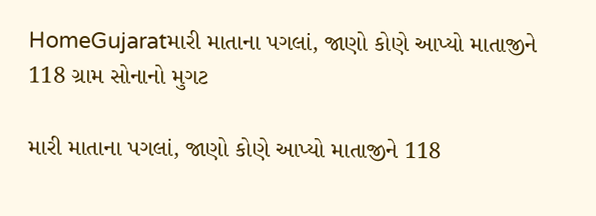HomeGujaratમારી માતાના પગલાં, જાણો કોણે આપ્યો માતાજીને 118 ગ્રામ સોનાનો મુગટ

મારી માતાના પગલાં, જાણો કોણે આપ્યો માતાજીને 118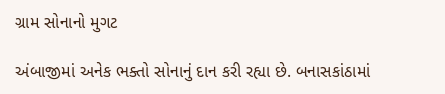ગ્રામ સોનાનો મુગટ

અંબાજીમાં અનેક ભક્તો સોનાનું દાન કરી રહ્યા છે. બનાસકાંઠામાં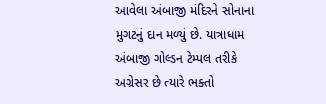આવેલા અંબાજી મંદિરને સોનાના મુગટનું દાન મળ્યું છે. યાત્રાધામ અંબાજી ગોલ્ડન ટેમ્પલ તરીકે અગ્રેસર છે ત્યારે ભક્તો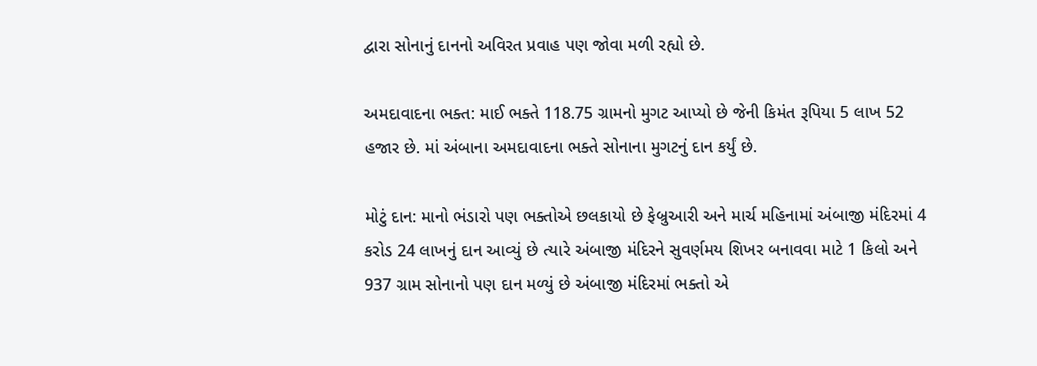દ્વારા સોનાનું દાનનો અવિરત પ્રવાહ પણ જોવા મળી રહ્યો છે.

અમદાવાદના ભક્ત: માઈ ભક્તે 118.75 ગ્રામનો મુગટ આપ્યો છે જેની કિમંત રૂપિયા 5 લાખ 52 હજાર છે. માં અંબાના અમદાવાદના ભક્તે સોનાના મુગટનું દાન કર્યું છે.

મોટું દાન: માનો ભંડારો પણ ભક્તોએ છલકાયો છે ફેબ્રુઆરી અને માર્ચ મહિનામાં અંબાજી મંદિરમાં 4 કરોડ 24 લાખનું દાન આવ્યું છે ત્યારે અંબાજી મંદિરને સુવર્ણમય શિખર બનાવવા માટે 1 કિલો અને 937 ગ્રામ સોનાનો પણ દાન મળ્યું છે અંબાજી મંદિરમાં ભક્તો એ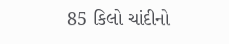85 કિલો ચાંદીનો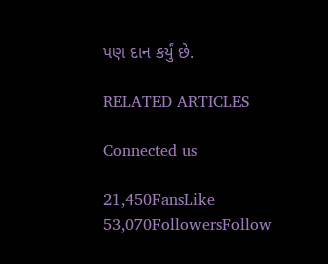પણ દાન કર્યું છે.

RELATED ARTICLES

Connected us

21,450FansLike
53,070FollowersFollow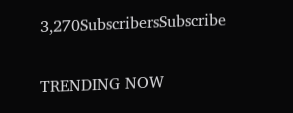3,270SubscribersSubscribe

TRENDING NOW